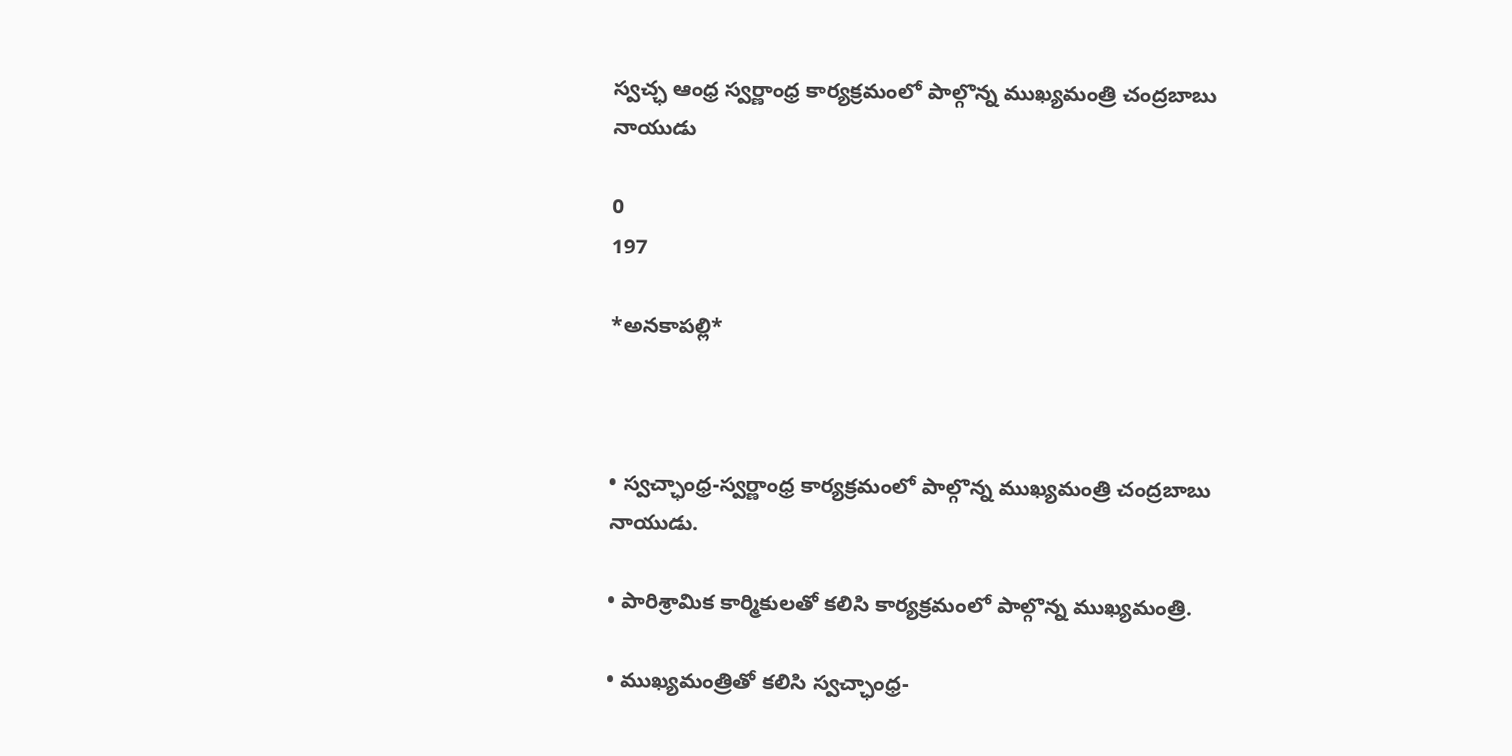స్వచ్ఛ ఆంధ్ర స్వర్ణాంధ్ర కార్యక్రమంలో పాల్గొన్న ముఖ్యమంత్రి చంద్రబాబు నాయుడు

0
197

*అనకాపల్లి*



• స్వచ్ఛాంధ్ర-స్వర్ణాంధ్ర కార్యక్రమంలో పాల్గొన్న ముఖ్యమంత్రి చంద్రబాబు నాయుడు.

• పారిశ్రామిక కార్మికులతో కలిసి కార్యక్రమంలో పాల్గొన్న ముఖ్యమంత్రి.

• ముఖ్యమంత్రితో కలిసి స్వచ్ఛాంధ్ర-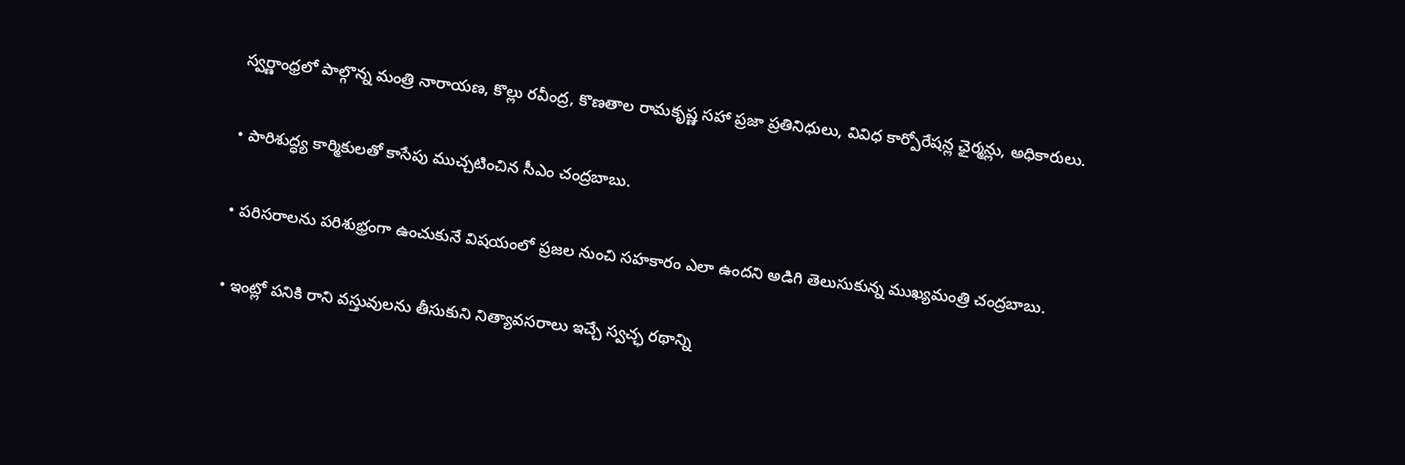స్వర్ణాంధ్రలో పాల్గొన్న మంత్రి నారాయణ, కొల్లు రవీంద్ర, కొణతాల రామకృష్ణ సహా ప్రజా ప్రతినిధులు, వివిధ కార్పోరేషన్ల ఛైర్మన్లు, అధికారులు.

• పారిశుద్ధ్య కార్మికులతో కాసేపు ముచ్చటించిన సీఎం చంద్రబాబు.

• పరిసరాలను పరిశుభ్రంగా ఉంచుకునే విషయంలో ప్రజల నుంచి సహకారం ఎలా ఉందని అడిగి తెలుసుకున్న ముఖ్యమంత్రి చంద్రబాబు.

• ఇంట్లో పనికి రాని వస్తువులను తీసుకుని నిత్యావసరాలు ఇచ్చే స్వచ్ఛ రథాన్ని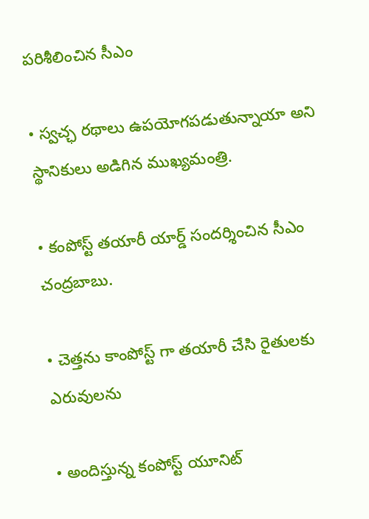పరిశీలించిన సీఎం

• స్వచ్ఛ రథాలు ఉపయోగపడుతున్నాయా అని స్థానికులు అడిగిన ముఖ్యమంత్రి.

• కంపోస్ట్ తయారీ యార్డ్ సందర్శించిన సీఎం చంద్రబాబు.

• చెత్తను కాంపోస్ట్ గా తయారీ చేసి రైతులకు ఎరువులను

• అందిస్తున్న కంపోస్ట్ యూనిట్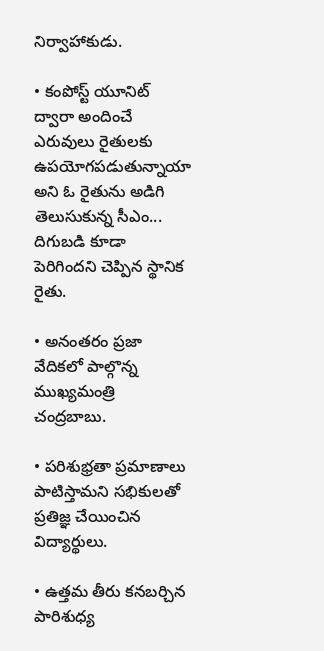నిర్వాహాకుడు.

• కంపోస్ట్ యూనిట్ ద్వారా అందించే ఎరువులు రైతులకు ఉపయోగపడుతున్నాయా అని ఓ రైతును అడిగి తెలుసుకున్న సీఎం... దిగుబడి కూడా పెరిగిందని చెప్పిన స్థానిక రైతు.

• అనంతరం ప్రజా వేదికలో పాల్గొన్న ముఖ్యమంత్రి చంద్రబాబు.

• పరిశుభ్రతా ప్రమాణాలు పాటిస్తామని సభికులతో ప్రతిజ్ఞ చేయించిన విద్యార్థులు.

• ఉత్తమ తీరు కనబర్చిన పారిశుధ్య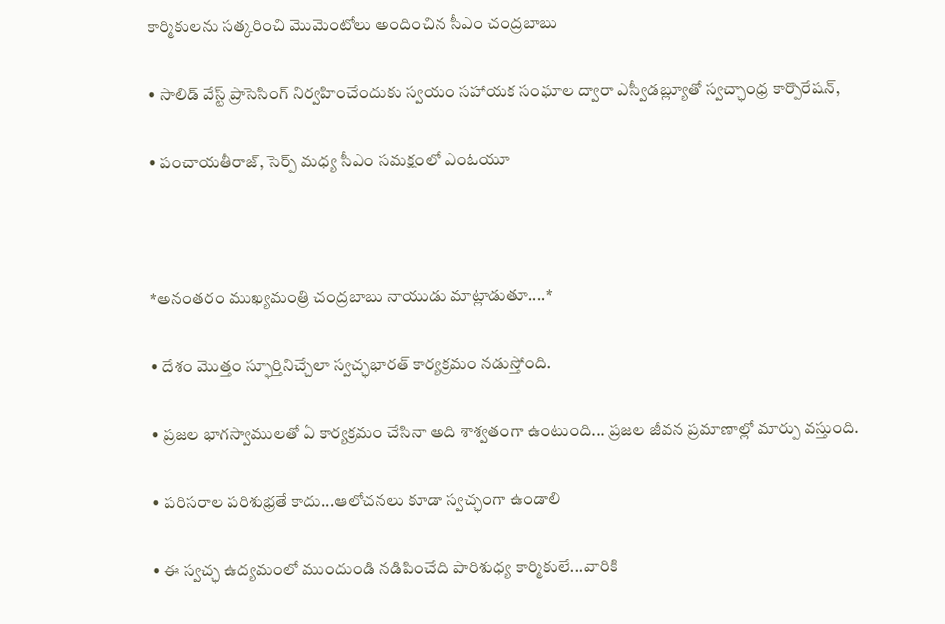కార్మికులను సత్కరించి మొమెంటోలు అందించిన సీఎం చంద్రబాబు

• సాలిడ్ వేస్ట్ ప్రాసెసింగ్ నిర్వహించేందుకు స్వయం సహాయక సంఘాల ద్వారా ఎస్వీడబ్ల్యూతో స్వచ్ఛాంధ్ర కార్పొరేషన్,

• పంచాయతీరాజ్, సెర్ప్ మధ్య సీఎం సమక్షంలో ఎంఓయూ



*అనంతరం ముఖ్యమంత్రి చంద్రబాబు నాయుడు మాట్లాడుతూ....*

• దేశం మొత్తం స్ఫూర్తినిచ్చేలా స్వచ్ఛభారత్ కార్యక్రమం నడుస్తోంది.

• ప్రజల భాగస్వాములతో ఏ కార్యక్రమం చేసినా అది శాశ్వతంగా ఉంటుంది... ప్రజల జీవన ప్రమాణాల్లో మార్పు వస్తుంది.

• పరిసరాల పరిశుభ్రతే కాదు...ఆలోచనలు కూడా స్వచ్ఛంగా ఉండాలి

• ఈ స్వచ్ఛ ఉద్యమంలో ముందుండి నడిపించేది పారిశుధ్య కార్మికులే...వారికి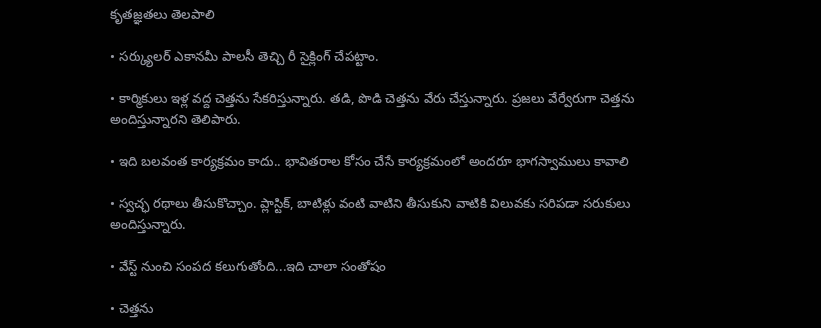కృతజ్ఞతలు తెలపాలి

• సర్క్యులర్ ఎకానమీ పాలసీ తెచ్చి రీ సైక్లింగ్ చేపట్టాం.

• కార్మికులు ఇళ్ల వద్ద చెత్తను సేకరిస్తున్నారు. తడి, పొడి చెత్తను వేరు చేస్తున్నారు. ప్రజలు వేర్వేరుగా చెత్తను అందిస్తున్నారని తెలిపారు.

• ఇది బలవంత కార్యక్రమం కాదు.. భావితరాల కోసం చేసే కార్యక్రమంలో అందరూ భాగస్వాములు కావాలి

• స్వచ్ఛ రథాలు తీసుకొచ్చాం. ప్లాస్టిక్, బాటిళ్లు వంటి వాటిని తీసుకుని వాటికి విలువకు సరిపడా సరుకులు అందిస్తున్నారు.

• వేస్ట్ నుంచి సంపద కలుగుతోంది...ఇది చాలా సంతోషం

• చెత్తను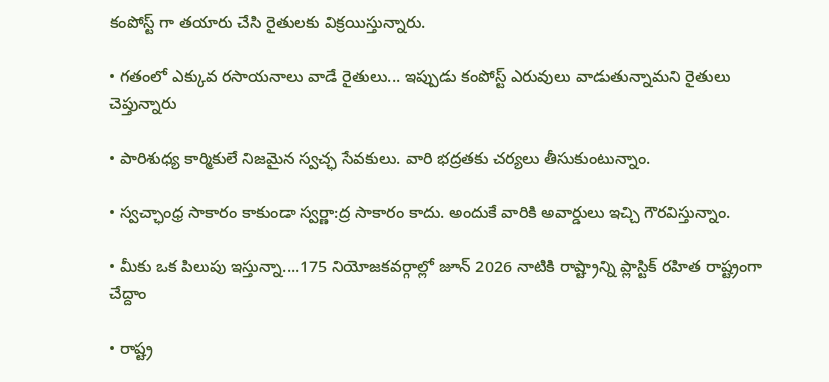కంపోస్ట్ గా తయారు చేసి రైతులకు విక్రయిస్తున్నారు.

• గతంలో ఎక్కువ రసాయనాలు వాడే రైతులు... ఇప్పుడు కంపోస్ట్ ఎరువులు వాడుతున్నామని రైతులు చెప్తున్నారు

• పారిశుధ్య కార్మికులే నిజమైన స్వచ్ఛ సేవకులు. వారి భద్రతకు చర్యలు తీసుకుంటున్నాం.

• స్వచ్ఛాంధ్ర సాకారం కాకుండా స్వర్ణా:ద్ర సాకారం కాదు. అందుకే వారికి అవార్డులు ఇచ్చి గౌరవిస్తున్నాం.

• మీకు ఒక పిలుపు ఇస్తున్నా....175 నియోజకవర్గాల్లో జూన్ 2026 నాటికి రాష్ట్రాన్ని ప్లాస్టిక్ రహిత రాష్ట్రంగా చేద్దాం

• రాష్ట్ర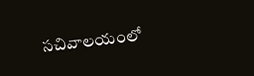సచివాలయంలో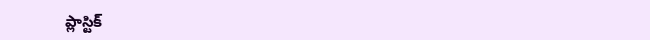ప్లాస్టిక్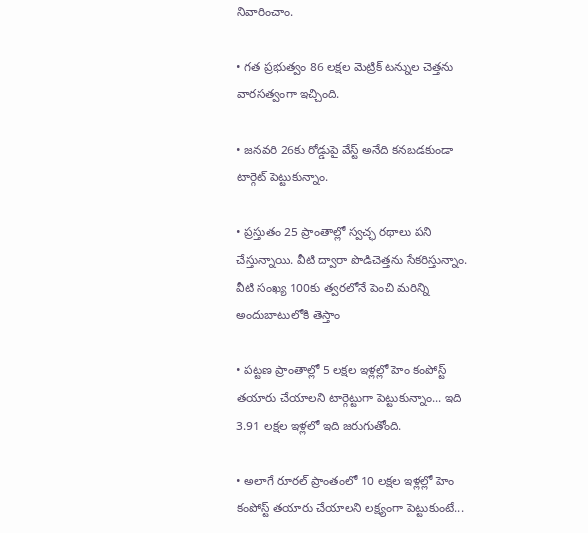నివారించాం.

• గత ప్రభుత్వం 86 లక్షల మెట్రిక్ టన్నుల చెత్తను వారసత్వంగా ఇచ్చింది.

• జనవరి 26కు రోడ్డుపై వేస్ట్ అనేది కనబడకుండా టార్గెట్ పెట్టుకున్నాం.

• ప్రస్తుతం 25 ప్రాంతాల్లో స్వచ్ఛ రథాలు పని చేస్తున్నాయి. వీటి ద్వారా పొడిచెత్తను సేకరిస్తున్నాం. వీటి సంఖ్య 100కు త్వరలోనే పెంచి మరిన్ని అందుబాటులోకి తెస్తాం

• పట్టణ ప్రాంతాల్లో 5 లక్షల ఇళ్లల్లో హెం కంపోస్ట్ తయారు చేయాలని టార్గెట్టుగా పెట్టుకున్నాం... ఇది 3.91 లక్షల ఇళ్లలో ఇది జరుగుతోంది.

• అలాగే రూరల్ ప్రాంతంలో 10 లక్షల ఇళ్లల్లో హెం కంపోస్ట్ తయారు చేయాలని లక్ష్యంగా పెట్టుకుంటే...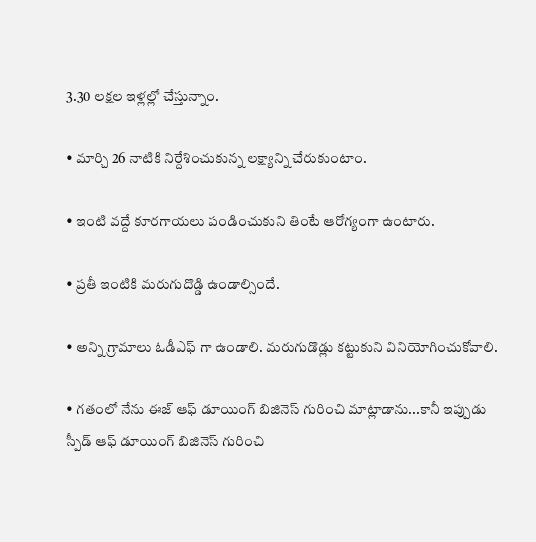3.30 లక్షల ఇళ్లల్లో చేస్తున్నాం.

• మార్చి 26 నాటికి నిర్దేశించుకున్న లక్ష్యాన్ని చేరుకుంటాం.

• ఇంటి వద్దే కూరగాయలు పండించుకుని తింటే ఆరోగ్యంగా ఉంటారు.

• ప్రతీ ఇంటికి మరుగుదొడ్డి ఉండాల్సిందే.

• అన్ని గ్రామాలు ఓడీఎఫ్ గా ఉండాలి. మరుగుడొడ్లు కట్టుకుని వినియోగించుకోవాలి.

• గతంలో నేను ఈజ్ ఆఫ్ డూయింగ్ బిజినెస్ గురించి మాట్లాడాను...కానీ ఇప్పుడు స్పీడ్ ఆఫ్ డూయింగ్ బిజినెస్ గురించి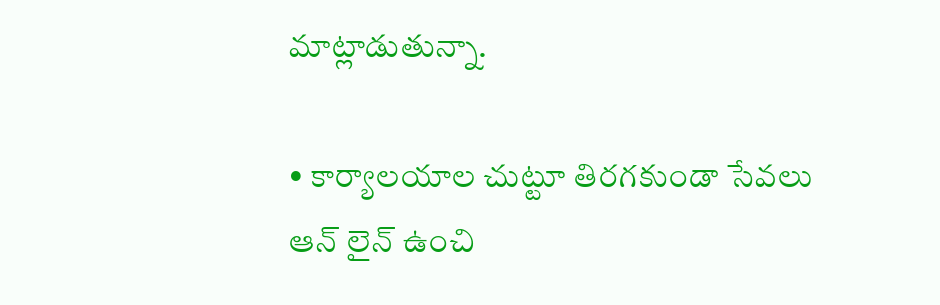మాట్లాడుతున్నా.

• కార్యాలయాల చుట్టూ తిరగకుండా సేవలు ఆన్ లైన్ ఉంచి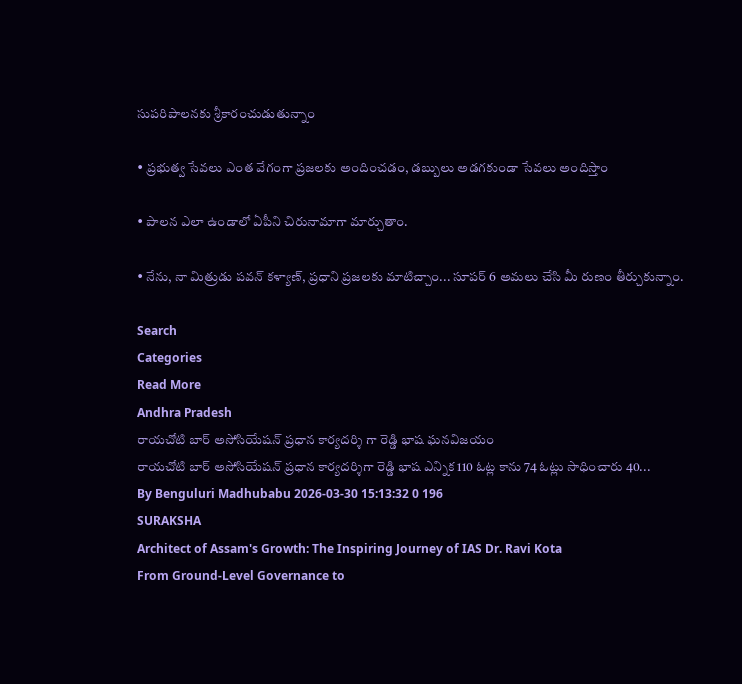సుపరిపాలనకు శ్రీకారంచుడుతున్నాం

• ప్రభుత్వ సేవలు ఎంత వేగంగా ప్రజలకు అందించడం, డబ్బులు అడగకుండా సేవలు అందిస్తాం

• పాలన ఎలా ఉండాలో ఏపీని చిరునామాగా మార్చుతాం.

• నేను, నా మిత్రుడు పవన్ కళ్యాణ్, ప్రధాని ప్రజలకు మాటిచ్చాం... సూపర్ 6 అమలు చేసి మీ రుణం తీర్చుకున్నాం.

Search
Categories
Read More
Andhra Pradesh
రాయచోటి బార్ అసోసియేషన్ ప్రధాన కార్యదర్శి గా రెడ్డి భాష ఘనవిజయం
రాయచోటి బార్ అసోసియేషన్ ప్రధాన కార్యదర్శిగా రెడ్డి భాష ఎన్నిక 110 ఓట్ల కాను 74 ఓట్లు సాధించారు 40...
By Benguluri Madhubabu 2026-03-30 15:13:32 0 196
SURAKSHA
Architect of Assam's Growth: The Inspiring Journey of IAS Dr. Ravi Kota
From Ground-Level Governance to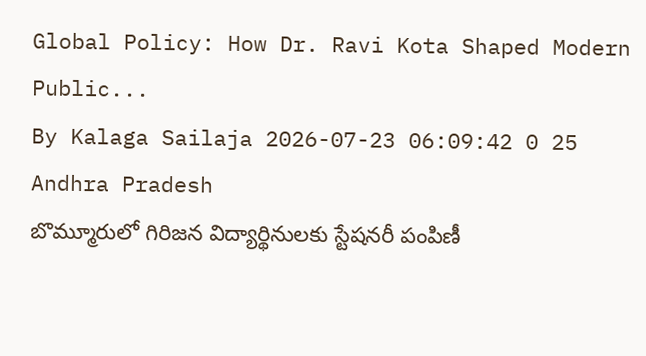Global Policy: How Dr. Ravi Kota Shaped Modern Public...
By Kalaga Sailaja 2026-07-23 06:09:42 0 25
Andhra Pradesh
బొమ్మూరులో గిరిజన విద్యార్థినులకు స్టేషనరీ పంపిణీ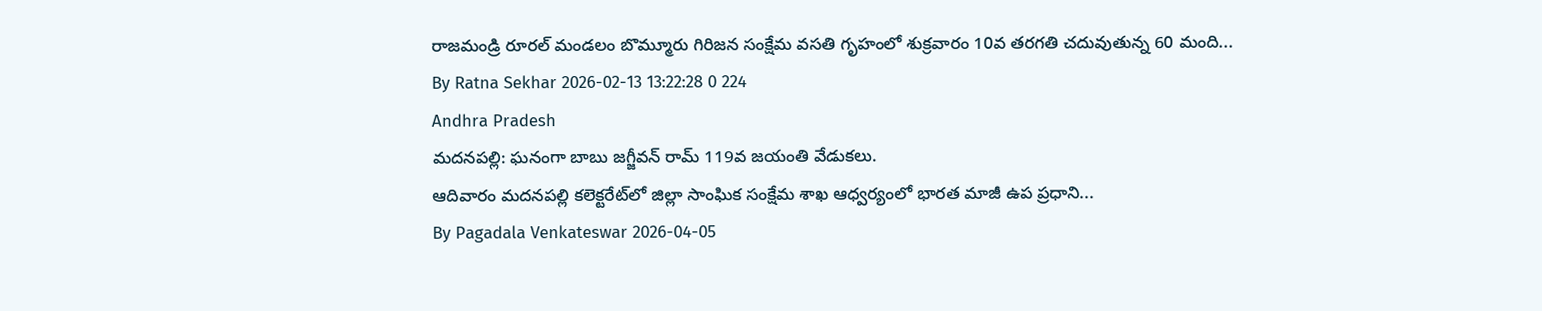రాజమండ్రి రూరల్ మండలం బొమ్మూరు గిరిజన సంక్షేమ వసతి గృహంలో శుక్రవారం 10వ తరగతి చదువుతున్న 60 మంది...
By Ratna Sekhar 2026-02-13 13:22:28 0 224
Andhra Pradesh
మదనపల్లి: ఘనంగా బాబు జగ్జీవన్ రామ్ 119వ జయంతి వేడుకలు.
ఆదివారం మదనపల్లి కలెక్టరేట్‌లో జిల్లా సాంఘిక సంక్షేమ శాఖ ఆధ్వర్యంలో భారత మాజీ ఉప ప్రధాని...
By Pagadala Venkateswar 2026-04-05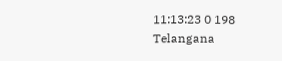11:13:23 0 198
Telangana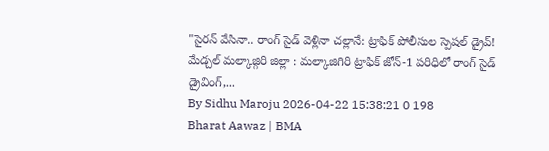"సైరన్ వేసినా.. రాంగ్ సైడ్ వెళ్లినా చల్లానే: ట్రాఫిక్ పోలీసుల స్పెషల్ డ్రైవ్!
మేడ్చల్ మల్కాజ్గిరి జిల్లా : మల్కాజిగిరి ట్రాఫిక్ జోన్-1 పరిధిలో రాంగ్ సైడ్ డ్రైవింగ్,...
By Sidhu Maroju 2026-04-22 15:38:21 0 198
Bharat Aawaz | BMA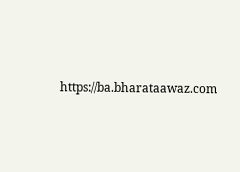https://ba.bharataawaz.com